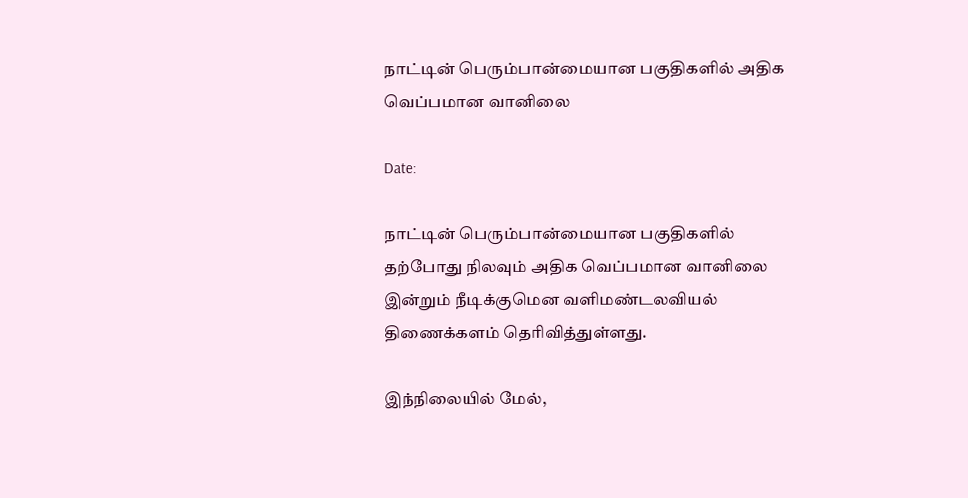நாட்டின் பெரும்பான்மையான பகுதிகளில் அதிக வெப்பமான வானிலை

Date:

நாட்டின் பெரும்பான்மையான பகுதிகளில் தற்போது நிலவும் அதிக வெப்பமான வானிலை இன்றும் நீடிக்குமென வளிமண்டலவியல் திணைக்களம் தெரிவித்துள்ளது.

இந்நிலையில் மேல்,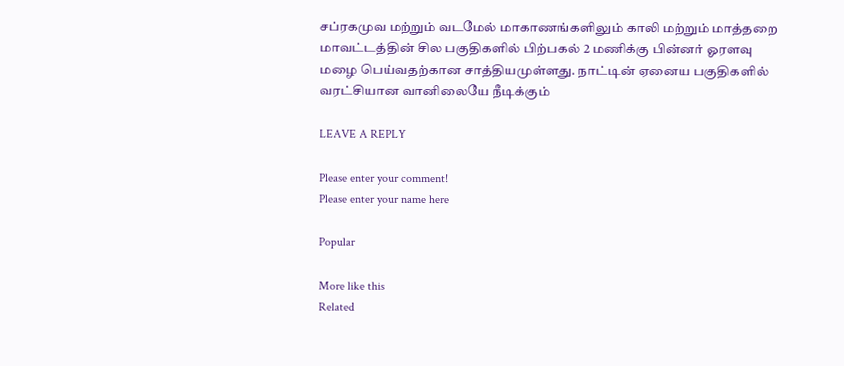சப்ரகமுவ மற்றும் வடமேல் மாகாணங்களிலும் காலி மற்றும் மாத்தறை மாவட்டத்தின் சில பகுதிகளில் பிற்பகல் 2 மணிக்கு பின்னர் ஓரளவு மழை பெய்வதற்கான சாத்தியமுள்ளது. நாட்டின் ஏனைய பகுதிகளில் வரட்சியான வானிலையே நீடிக்கும்

LEAVE A REPLY

Please enter your comment!
Please enter your name here

Popular

More like this
Related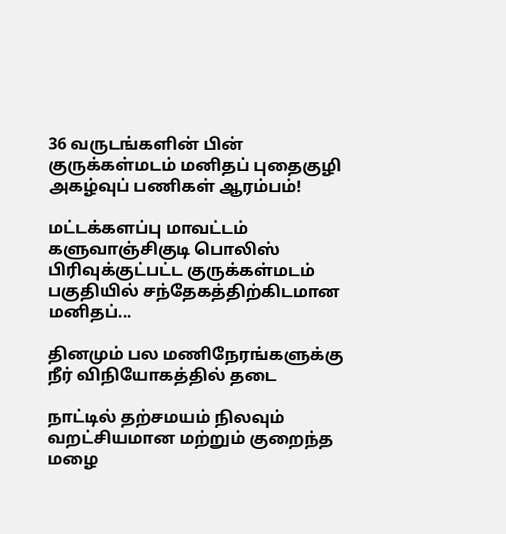36 வருடங்களின் பின் குருக்கள்மடம் மனிதப் புதைகுழி அகழ்வுப் பணிகள் ஆரம்பம்!

மட்டக்களப்பு மாவட்டம் களுவாஞ்சிகுடி பொலிஸ் பிரிவுக்குட்பட்ட குருக்கள்மடம் பகுதியில் சந்தேகத்திற்கிடமான மனிதப்...

தினமும் பல மணிநேரங்களுக்கு நீர் விநியோகத்தில் தடை

நாட்டில் தற்சமயம் நிலவும் வறட்சியமான மற்றும் குறைந்த மழை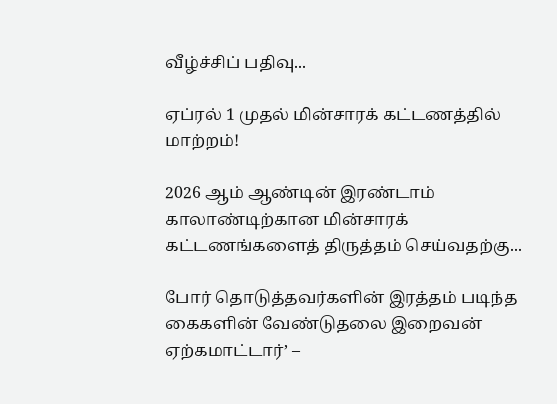வீழ்ச்சிப் பதிவு...

ஏப்ரல் 1 முதல் மின்சாரக் கட்டணத்தில் மாற்றம்!

2026 ஆம் ஆண்டின் இரண்டாம் காலாண்டிற்கான மின்சாரக் கட்டணங்களைத் திருத்தம் செய்வதற்கு...

போர் தொடுத்தவர்களின் இரத்தம் படிந்த கைகளின் வேண்டுதலை இறைவன் ஏற்கமாட்டார்’ –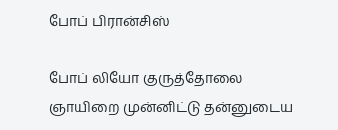போப் பிரான்சிஸ்

போப் லியோ குருத்தோலை ஞாயிறை முன்னிட்டு தன்னுடைய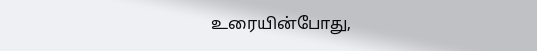உரையின்போது,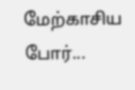மேற்காசிய போர்...